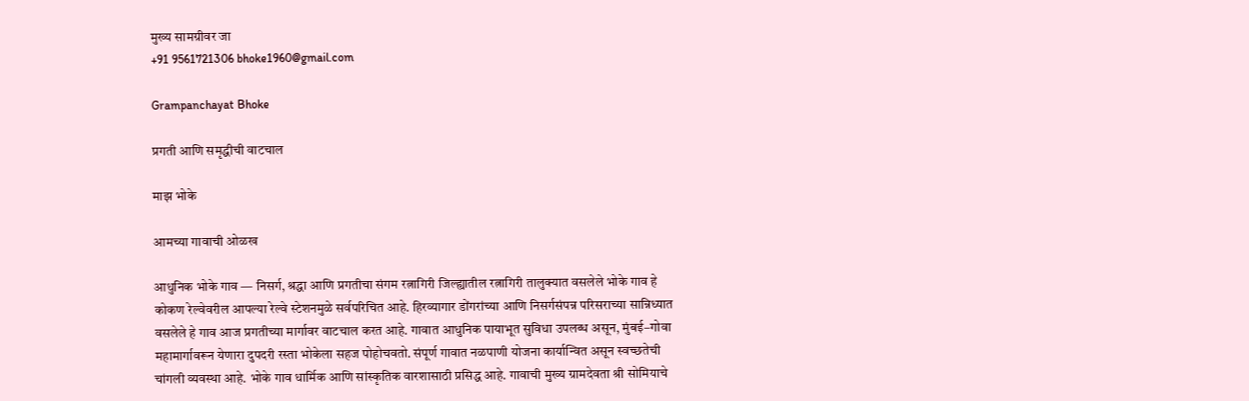मुख्य सामग्रीवर जा
+91 9561721306 bhoke1960@gmail.com

Grampanchayat Bhoke

प्रगती आणि समृद्धीची वाटचाल

माझ भोके

आमच्या गावाची ओळख

आधुनिक भोके गाव — निसर्ग, श्रद्धा आणि प्रगतीचा संगम रत्नागिरी जिल्ह्यातील रत्नागिरी तालुक्यात वसलेले भोके गाव हे कोकण रेल्वेवरील आपल्या रेल्वे स्टेशनमुळे सर्वपरिचित आहे. हिरव्यागार डोंगरांच्या आणि निसर्गसंपन्न परिसराच्या सान्निध्यात वसलेले हे गाव आज प्रगतीच्या मार्गावर वाटचाल करत आहे. गावात आधुनिक पायाभूत सुविधा उपलब्ध असून, मुंबई–गोवा महामार्गावरून येणारा दुपदरी रस्ता भोकेला सहज पोहोचवतो. संपूर्ण गावात नळपाणी योजना कार्यान्वित असून स्वच्छतेची चांगली व्यवस्था आहे. भोके गाव धार्मिक आणि सांस्कृतिक वारशासाठी प्रसिद्ध आहे. गावाची मुख्य ग्रामदेवता श्री सोमियाचे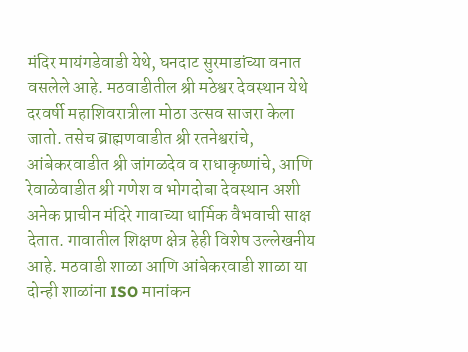मंदिर मायंगडेवाडी येथे, घनदाट सुरमाडांच्या वनात वसलेले आहे. मठवाडीतील श्री मठेश्वर देवस्थान येथे दरवर्षी महाशिवरात्रीला मोठा उत्सव साजरा केला जातो. तसेच ब्राह्मणवाडीत श्री रतनेश्वरांचे, आंबेकरवाडीत श्री जांगळदेव व राधाकृष्णांचे, आणि रेवाळेवाडीत श्री गणेश व भोगदोबा देवस्थान अशी अनेक प्राचीन मंदिरे गावाच्या धार्मिक वैभवाची साक्ष देतात. गावातील शिक्षण क्षेत्र हेही विशेष उल्लेखनीय आहे. मठवाडी शाळा आणि आंबेकरवाडी शाळा या दोन्ही शाळांना ISO मानांकन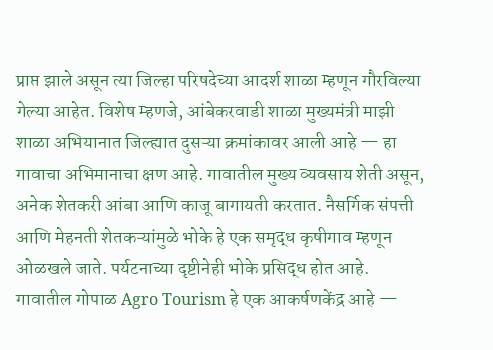प्राप्त झाले असून त्या जिल्हा परिषदेच्या आदर्श शाळा म्हणून गौरविल्या गेल्या आहेत. विशेष म्हणजे, आंबेकरवाडी शाळा मुख्यमंत्री माझी शाळा अभियानात जिल्ह्यात दुसऱ्या क्रमांकावर आली आहे — हा गावाचा अभिमानाचा क्षण आहे. गावातील मुख्य व्यवसाय शेती असून, अनेक शेतकरी आंबा आणि काजू बागायती करतात. नैसर्गिक संपत्ती आणि मेहनती शेतकऱ्यांमुळे भोके हे एक समृद्ध कृषीगाव म्हणून ओळखले जाते. पर्यटनाच्या दृष्टीनेही भोके प्रसिद्ध होत आहे. गावातील गोपाळ Agro Tourism हे एक आकर्षणकेंद्र आहे —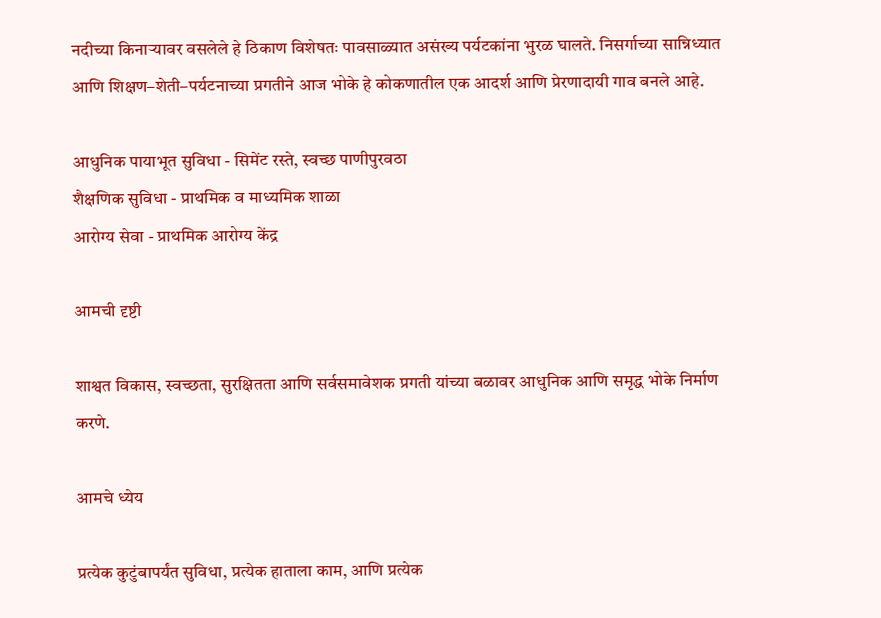नदीच्या किनाऱ्यावर वसलेले हे ठिकाण विशेषतः पावसाळ्यात असंख्य पर्यटकांना भुरळ घालते. निसर्गाच्या सान्निध्यात आणि शिक्षण–शेती–पर्यटनाच्या प्रगतीने आज भोके हे कोकणातील एक आदर्श आणि प्रेरणादायी गाव बनले आहे.

आधुनिक पायाभूत सुविधा - सिमेंट रस्ते, स्वच्छ पाणीपुरवठा
शैक्षणिक सुविधा - प्राथमिक व माध्यमिक शाळा
आरोग्य सेवा - प्राथमिक आरोग्य केंद्र

आमची दृष्टी

शाश्वत विकास, स्वच्छता, सुरक्षितता आणि सर्वसमावेशक प्रगती यांच्या बळावर आधुनिक आणि समृद्ध भोके निर्माण करणे.

आमचे ध्येय

प्रत्येक कुटुंबापर्यंत सुविधा, प्रत्येक हाताला काम, आणि प्रत्येक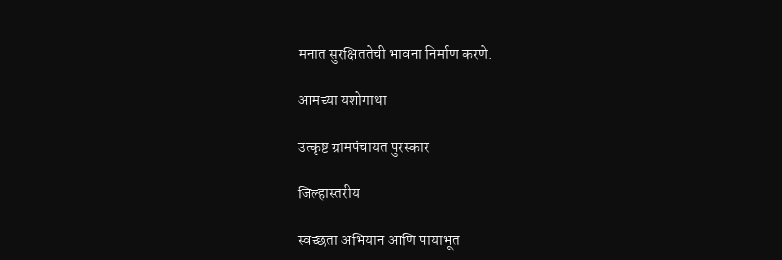मनात सुरक्षिततेची भावना निर्माण करणे.

आमच्या यशोगाथा

उत्कृष्ट ग्रामपंचायत पुरस्कार

जिल्हास्तरीय

स्वच्छता अभियान आणि पायाभूत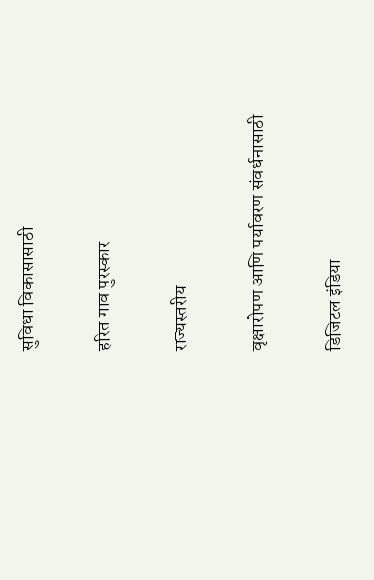सुविधा विकासासाठी

हरित गाव पुरस्कार

राज्यस्तरीय

वृक्षारोपण आणि पर्यावरण संवर्धनासाठी

डिजिटल इंडिया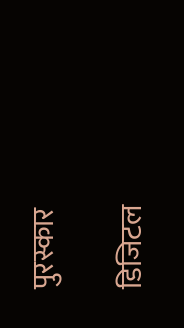पुरस्कार

डिजिटल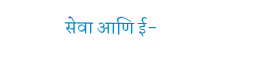सेवा आणि ई-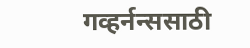गव्हर्नन्ससाठी